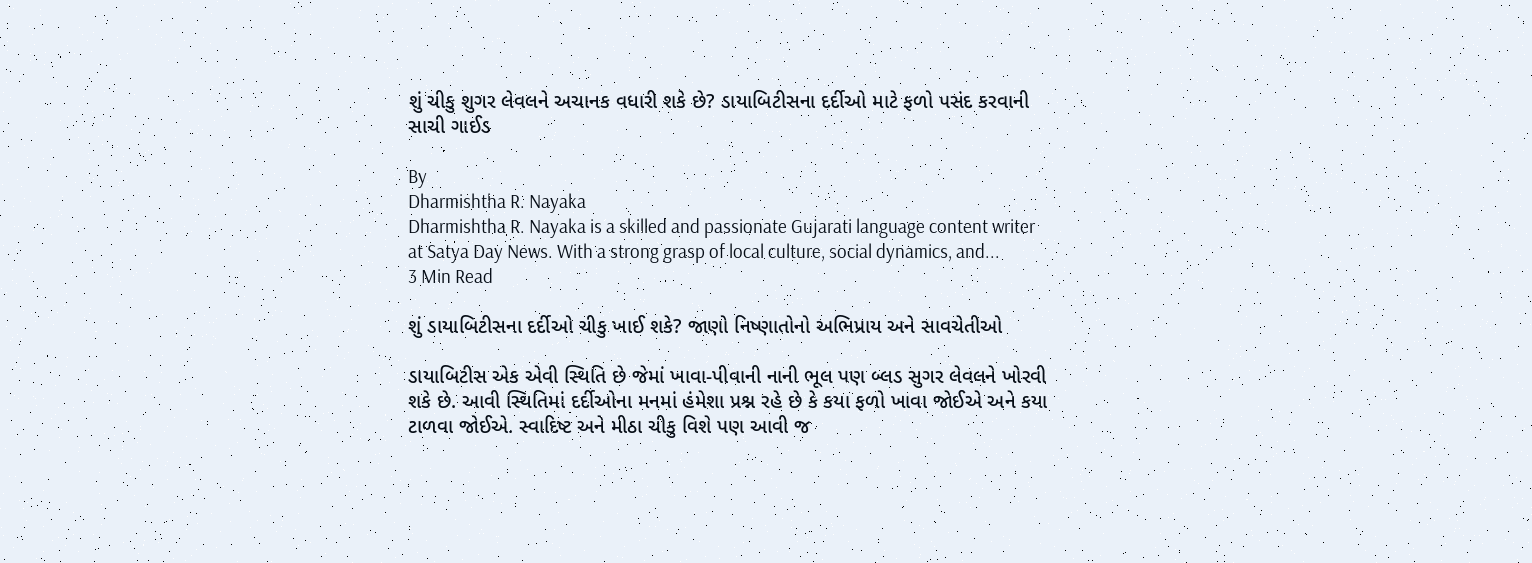શું ચીકુ શુગર લેવલને અચાનક વધારી શકે છે? ડાયાબિટીસના દર્દીઓ માટે ફળો પસંદ કરવાની સાચી ગાઈડ

By
Dharmishtha R. Nayaka
Dharmishtha R. Nayaka is a skilled and passionate Gujarati language content writer at Satya Day News. With a strong grasp of local culture, social dynamics, and...
3 Min Read

શું ડાયાબિટીસના દર્દીઓ ચીકુ ખાઈ શકે? જાણો નિષ્ણાતોનો અભિપ્રાય અને સાવચેતીઓ

ડાયાબિટીસ એક એવી સ્થિતિ છે જેમાં ખાવા-પીવાની નાની ભૂલ પણ બ્લડ સુગર લેવલને ખોરવી શકે છે. આવી સ્થિતિમાં દર્દીઓના મનમાં હંમેશા પ્રશ્ન રહે છે કે કયા ફળો ખાવા જોઈએ અને કયા ટાળવા જોઈએ. સ્વાદિષ્ટ અને મીઠા ચીકુ વિશે પણ આવી જ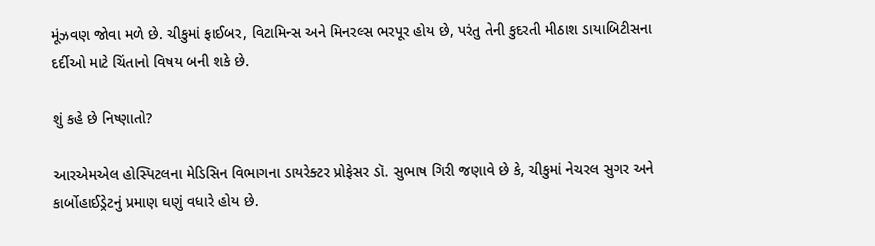મૂંઝવણ જોવા મળે છે. ચીકુમાં ફાઈબર, વિટામિન્સ અને મિનરલ્સ ભરપૂર હોય છે, પરંતુ તેની કુદરતી મીઠાશ ડાયાબિટીસના દર્દીઓ માટે ચિંતાનો વિષય બની શકે છે.

શું કહે છે નિષ્ણાતો?

આરએમએલ હોસ્પિટલના મેડિસિન વિભાગના ડાયરેક્ટર પ્રોફેસર ડૉ. સુભાષ ગિરી જણાવે છે કે, ચીકુમાં નેચરલ સુગર અને કાર્બોહાઈડ્રેટનું પ્રમાણ ઘણું વધારે હોય છે.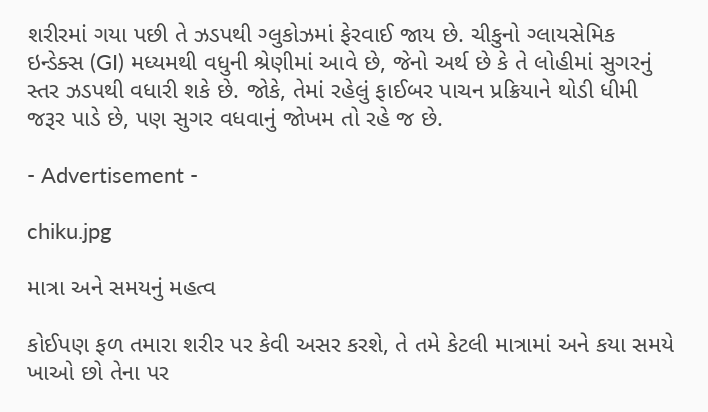શરીરમાં ગયા પછી તે ઝડપથી ગ્લુકોઝમાં ફેરવાઈ જાય છે. ચીકુનો ગ્લાયસેમિક ઇન્ડેક્સ (GI) મધ્યમથી વધુની શ્રેણીમાં આવે છે, જેનો અર્થ છે કે તે લોહીમાં સુગરનું સ્તર ઝડપથી વધારી શકે છે. જોકે, તેમાં રહેલું ફાઈબર પાચન પ્રક્રિયાને થોડી ધીમી જરૂર પાડે છે, પણ સુગર વધવાનું જોખમ તો રહે જ છે.

- Advertisement -

chiku.jpg

માત્રા અને સમયનું મહત્વ

કોઈપણ ફળ તમારા શરીર પર કેવી અસર કરશે, તે તમે કેટલી માત્રામાં અને કયા સમયે ખાઓ છો તેના પર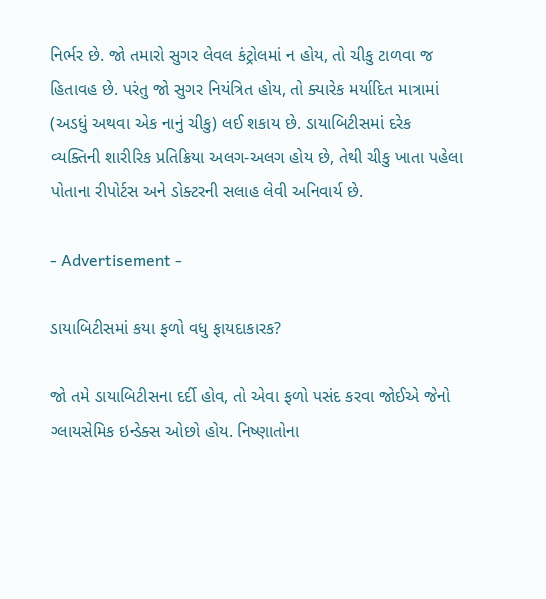નિર્ભર છે. જો તમારો સુગર લેવલ કંટ્રોલમાં ન હોય, તો ચીકુ ટાળવા જ હિતાવહ છે. પરંતુ જો સુગર નિયંત્રિત હોય, તો ક્યારેક મર્યાદિત માત્રામાં (અડધું અથવા એક નાનું ચીકુ) લઈ શકાય છે. ડાયાબિટીસમાં દરેક વ્યક્તિની શારીરિક પ્રતિક્રિયા અલગ-અલગ હોય છે, તેથી ચીકુ ખાતા પહેલા પોતાના રીપોર્ટસ અને ડોક્ટરની સલાહ લેવી અનિવાર્ય છે.

- Advertisement -

ડાયાબિટીસમાં કયા ફળો વધુ ફાયદાકારક?

જો તમે ડાયાબિટીસના દર્દી હોવ, તો એવા ફળો પસંદ કરવા જોઈએ જેનો ગ્લાયસેમિક ઇન્ડેક્સ ઓછો હોય. નિષ્ણાતોના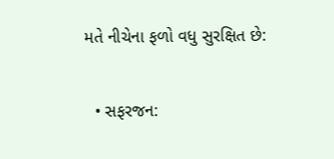મતે નીચેના ફળો વધુ સુરક્ષિત છે:

  • સફરજન: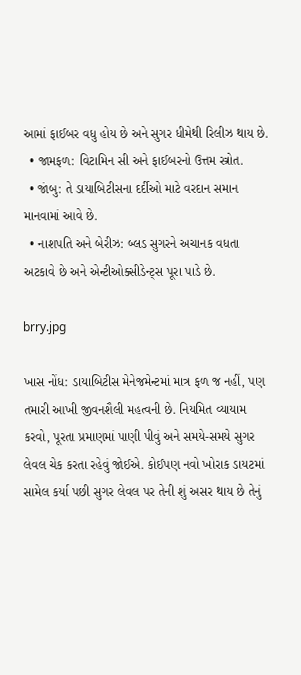આમાં ફાઈબર વધુ હોય છે અને સુગર ધીમેથી રિલીઝ થાય છે.
  • જામફળ: વિટામિન સી અને ફાઈબરનો ઉત્તમ સ્ત્રોત.
  • જાંબુ: તે ડાયાબિટીસના દર્દીઓ માટે વરદાન સમાન માનવામાં આવે છે.
  • નાશપતિ અને બેરીઝ: બ્લડ સુગરને અચાનક વધતા અટકાવે છે અને એન્ટીઓક્સીડેન્ટ્સ પૂરા પાડે છે.

brry.jpg

ખાસ નોંધ: ડાયાબિટીસ મેનેજમેન્ટમાં માત્ર ફળ જ નહીં, પણ તમારી આખી જીવનશૈલી મહત્વની છે. નિયમિત વ્યાયામ કરવો, પૂરતા પ્રમાણમાં પાણી પીવું અને સમયે-સમયે સુગર લેવલ ચેક કરતા રહેવું જોઈએ. કોઈપણ નવો ખોરાક ડાયટમાં સામેલ કર્યા પછી સુગર લેવલ પર તેની શું અસર થાય છે તેનું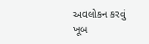અવલોકન કરવું ખૂબ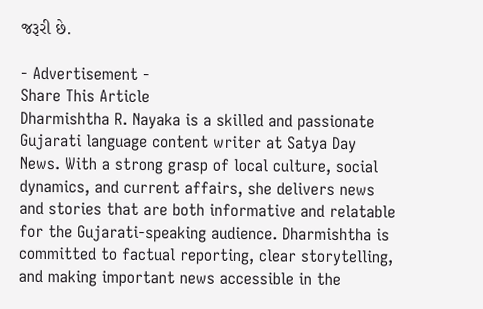જરૂરી છે.

- Advertisement -
Share This Article
Dharmishtha R. Nayaka is a skilled and passionate Gujarati language content writer at Satya Day News. With a strong grasp of local culture, social dynamics, and current affairs, she delivers news and stories that are both informative and relatable for the Gujarati-speaking audience. Dharmishtha is committed to factual reporting, clear storytelling, and making important news accessible in the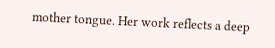mother tongue. Her work reflects a deep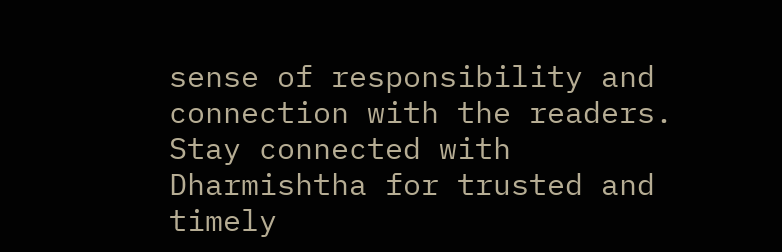sense of responsibility and connection with the readers. Stay connected with Dharmishtha for trusted and timely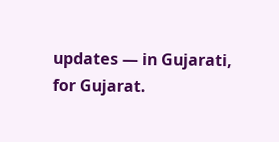updates — in Gujarati, for Gujarat.